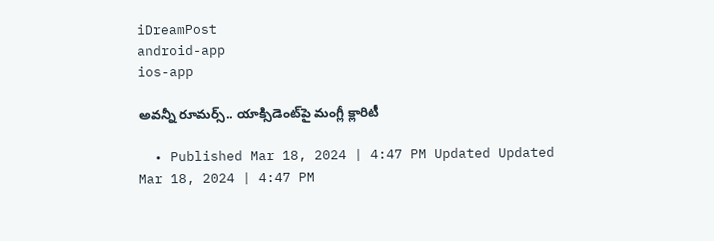iDreamPost
android-app
ios-app

అవన్నీ రూమర్స్.. యాక్సిడెంట్‌పై మంగ్లీ క్లారిటీ

  • Published Mar 18, 2024 | 4:47 PM Updated Updated Mar 18, 2024 | 4:47 PM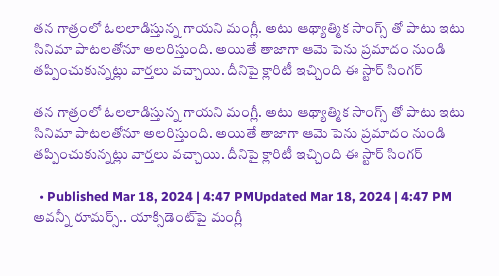తన గాత్రంలో ఓలలాడిస్తున్న గాయని మంగ్లీ. అటు ఆథ్యాత్మిక సాంగ్స్ తో పాటు ఇటు సినిమా పాటలతోనూ అలరిస్తుంది. అయితే తాజాగా ఆమె పెను ప్రమాదం నుండి తప్పించుకున్నట్లు వార్తలు వచ్చాయి. దీనిపై క్లారిటీ ఇచ్చింది ఈ స్టార్ సింగర్

తన గాత్రంలో ఓలలాడిస్తున్న గాయని మంగ్లీ. అటు ఆథ్యాత్మిక సాంగ్స్ తో పాటు ఇటు సినిమా పాటలతోనూ అలరిస్తుంది. అయితే తాజాగా ఆమె పెను ప్రమాదం నుండి తప్పించుకున్నట్లు వార్తలు వచ్చాయి. దీనిపై క్లారిటీ ఇచ్చింది ఈ స్టార్ సింగర్

  • Published Mar 18, 2024 | 4:47 PMUpdated Mar 18, 2024 | 4:47 PM
అవన్నీ రూమర్స్.. యాక్సిడెంట్‌పై మంగ్లీ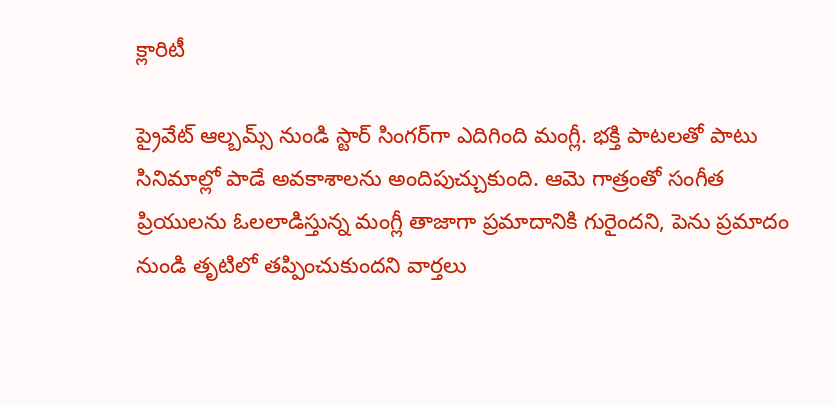క్లారిటీ

ప్రైవేట్ ఆల్బమ్స్ నుండి స్టార్ సింగర్‌గా ఎదిగింది మంగ్లీ. భక్తి పాటలతో పాటు సినిమాల్లో పాడే అవకాశాలను అందిపుచ్చుకుంది. ఆమె గాత్రంతో సంగీత ప్రియులను ఓలలాడిస్తున్న మంగ్లీ తాజాగా ప్రమాదానికి గురైందని, పెను ప్రమాదం నుండి తృటిలో తప్పించుకుందని వార్తలు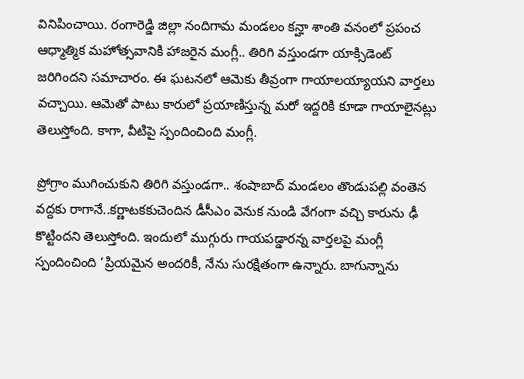వినిపించాయి. రంగారెడ్డి జిల్లా నందిగామ మండలం కన్హా శాంతి వనంలో ప్రపంచ ఆధ్మాత్మిక మహోత్సవానికి హాజరైన మంగ్లీ.. తిరిగి వస్తుండగా యాక్సిడెంట్ జరిగిందని సమాచారం. ఈ ఘటనలో ఆమెకు తీవ్రంగా గాయాలయ్యాయని వార్తలు వచ్చాయి. ఆమెతో పాటు కారులో ప్రయాణిస్తున్న మరో ఇద్దరికి కూడా గాయాలైనట్లు తెలుస్తోంది. కాగా, వీటిపై స్పందించింది మంగ్లీ.

ప్రోగ్రాం ముగించుకుని తిరిగి వస్తుండగా.. శంషాబాద్ మండలం తొండుపల్లి వంతెన వద్దకు రాగానే..కర్ణాటకకుచెందిన డీసీఎం వెనుక నుండి వేగంగా వచ్చి కారును ఢీ కొట్టిందని తెలుస్తోంది. ఇందులో ముగ్గురు గాయపడ్డారన్న వార్తలపై మంగ్లీ స్పందించింది ‘ప్రియమైన అందరికీ, నేను సురక్షితంగా ఉన్నారు. బాగున్నాను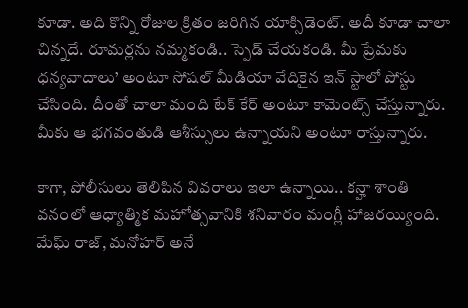కూడా. అది కొన్ని రోజుల క్రితం జరిగిన యాక్సిడెంట్. అదీ కూడా చాలా చిన్నదే. రూమర్లను నమ్మకండి.. స్పెడ్ చేయకండి. మీ ప్రేమకు ధన్యవాదాలు’ అంటూ సోషల్ మీడియా వేదికైన ఇన్ స్టాలో పోస్టు చేసింది. దీంతో చాలా మంది టేక్ కేర్ అంటూ కామెంట్స్ చేస్తున్నారు. మీకు ఆ భగవంతుడి ఆశీస్సులు ఉన్నాయని అంటూ రాస్తున్నారు.

కాగా, పోలీసులు తెలిపిన వివరాలు ఇలా ఉన్నాయి.. కన్హా శాంతి వనంలో ఆధ్యాత్మిక మహోత్సవానికి శనివారం మంగ్లీ హాజరయ్యింది. మేఘ్ రాజ్, మనోహర్ అనే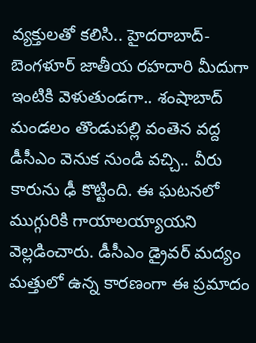వ్యక్తులతో కలిసి.. హైదరాబాద్-బెంగళూర్ జాతీయ రహదారి మీదుగా ఇంటికి వెళుతుండగా.. శంషాబాద్ మండలం తొండుపల్లి వంతెన వద్ద డీసీఎం వెనుక నుండి వచ్చి.. వీరు కారును ఢీ కొట్టింది. ఈ ఘటనలో ముగ్గురికి గాయాలయ్యాయని వెల్లడించారు. డీసీఎం డ్రైవర్ మద్యం మత్తులో ఉన్న కారణంగా ఈ ప్రమాదం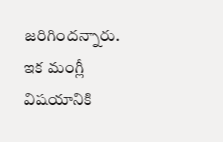జరిగిందన్నారు. ఇక మంగ్లీ విషయానికి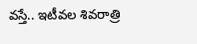వస్తే.. ఇటీవల శివరాత్రి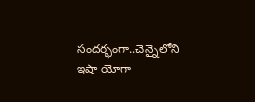సందర్భంగా..చెన్నైలోని ఇషా యోగా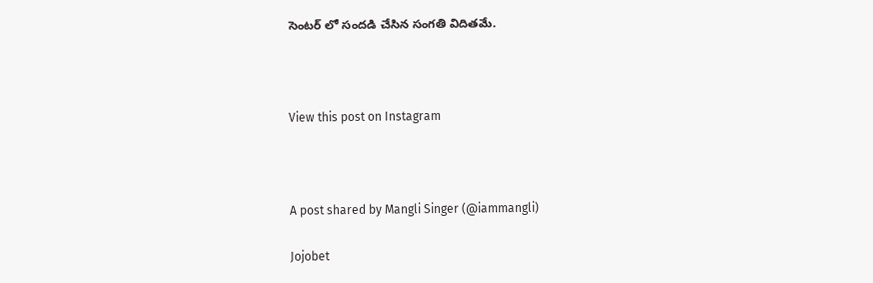సెంటర్ లో సందడి చేసిన సంగతి విదితమే.



View this post on Instagram



A post shared by Mangli Singer (@iammangli)

Jojobet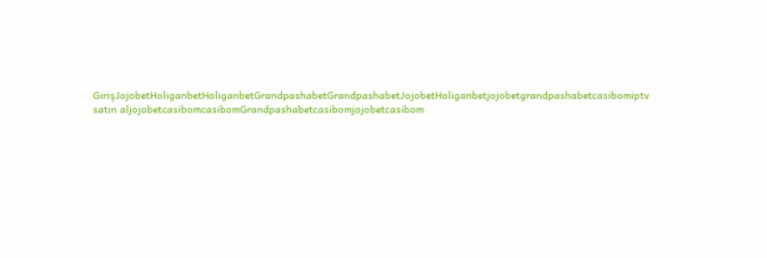GirişJojobetHoliganbetHoliganbetGrandpashabetGrandpashabetJojobetHoliganbetjojobetgrandpashabetcasibomiptv satın aljojobetcasibomcasibomGrandpashabetcasibomjojobetcasibom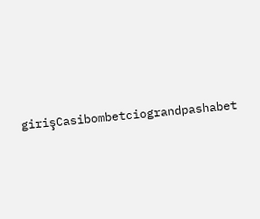girişCasibombetciograndpashabet